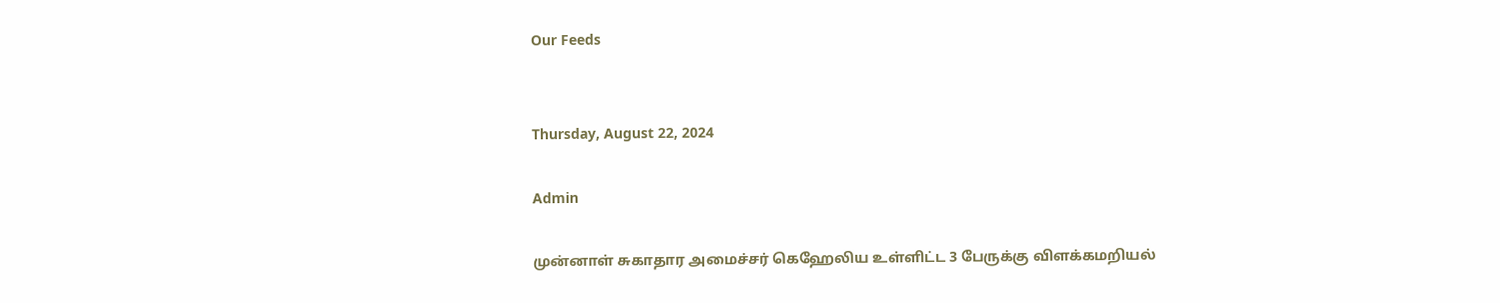Our Feeds


Thursday, August 22, 2024

Admin

முன்னாள் சுகாதார அமைச்சர் கெஹேலிய உள்ளிட்ட 3 பேருக்கு விளக்கமறியல்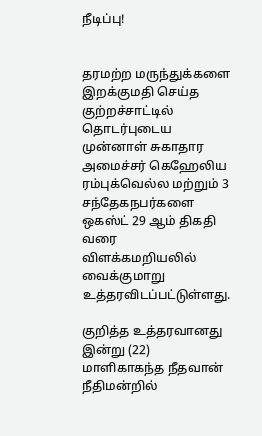நீடிப்பு!


தரமற்ற மருந்துக்களை இறக்குமதி செய்த குற்றச்சாட்டில் தொடர்புடைய முன்னாள் சுகாதார அமைச்சர் கெஹேலிய ரம்புக்வெல்ல மற்றும் 3 சந்தேகநபர்களை ஒகஸ்ட் 29 ஆம் திகதி வரை விளக்கமறியலில் வைக்குமாறு உத்தரவிடப்பட்டுள்ளது.

குறித்த உத்தரவானது இன்று (22) மாளிகாகந்த நீதவான் நீதிமன்றில்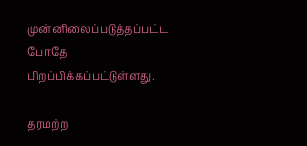முன்னிலைப்படுத்தப்பட்ட போதே பிறப்பிக்கப்பட்டுள்ளது.

தரமற்ற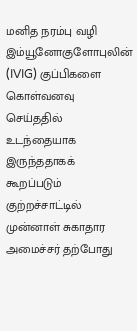மனித நரம்பு வழி இம்யூனோகுளோபுலின் (IVIG) குப்பிகளை கொள்வனவு செய்ததில் உடந்தையாக இருந்ததாகக் கூறப்படும் குற்றச்சாட்டில் முன்னாள் சுகாதார அமைச்சர் தற்போது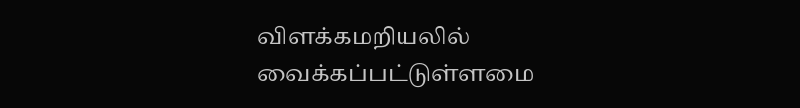விளக்கமறியலில் வைக்கப்பட்டுள்ளமை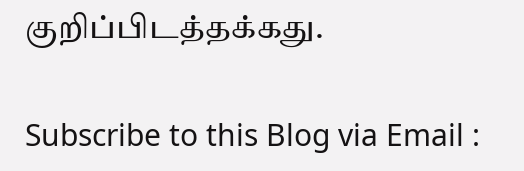குறிப்பிடத்தக்கது.

Subscribe to this Blog via Email :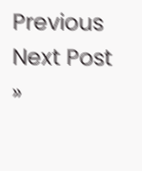Previous
Next Post »